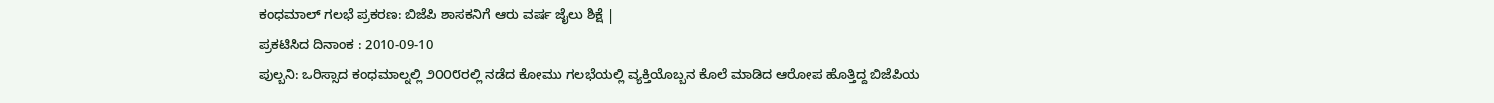ಕಂಧಮಾಲ್ ಗಲಭೆ ಪ್ರಕರಣ: ಬಿಜೆಪಿ ಶಾಸಕನಿಗೆ ಆರು ವರ್ಷ ಜೈಲು ಶಿಕ್ಷೆ |
ಪ್ರಕಟಿಸಿದ ದಿನಾಂಕ : 2010-09-10
ಪುಲ್ಬನಿ: ಒರಿಸ್ಸಾದ ಕಂಧಮಾಲ್ನಲ್ಲಿ ೨೦೦೮ರಲ್ಲಿ ನಡೆದ ಕೋಮು ಗಲಭೆಯಲ್ಲಿ ವ್ಯಕ್ತಿಯೊಬ್ಬನ ಕೊಲೆ ಮಾಡಿದ ಆರೋಪ ಹೊತ್ತಿದ್ದ ಬಿಜೆಪಿಯ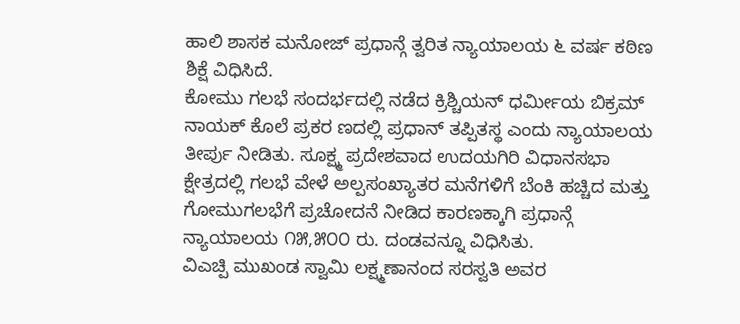ಹಾಲಿ ಶಾಸಕ ಮನೋಜ್ ಪ್ರಧಾನ್ಗೆ ತ್ವರಿತ ನ್ಯಾಯಾಲಯ ೬ ವರ್ಷ ಕಠಿಣ ಶಿಕ್ಷೆ ವಿಧಿಸಿದೆ.
ಕೋಮು ಗಲಭೆ ಸಂದರ್ಭದಲ್ಲಿ ನಡೆದ ಕ್ರಿಶ್ಚಿಯನ್ ಧರ್ಮೀಯ ಬಿಕ್ರಮ್ ನಾಯಕ್ ಕೊಲೆ ಪ್ರಕರ ಣದಲ್ಲಿ ಪ್ರಧಾನ್ ತಪ್ಪಿತಸ್ಥ ಎಂದು ನ್ಯಾಯಾಲಯ ತೀರ್ಪು ನೀಡಿತು. ಸೂಕ್ಷ್ಮ ಪ್ರದೇಶವಾದ ಉದಯಗಿರಿ ವಿಧಾನಸಭಾ ಕ್ಷೇತ್ರದಲ್ಲಿ ಗಲಭೆ ವೇಳೆ ಅಲ್ಪಸಂಖ್ಯಾತರ ಮನೆಗಳಿಗೆ ಬೆಂಕಿ ಹಚ್ಚಿದ ಮತ್ತು ಗೋಮುಗಲಭೆಗೆ ಪ್ರಚೋದನೆ ನೀಡಿದ ಕಾರಣಕ್ಕಾಗಿ ಪ್ರಧಾನ್ಗೆ ನ್ಯಾಯಾಲಯ ೧೫,೫೦೦ ರು. ದಂಡವನ್ನೂ ವಿಧಿಸಿತು.
ವಿಎಚ್ಪಿ ಮುಖಂಡ ಸ್ವಾಮಿ ಲಕ್ಷ್ಮಣಾನಂದ ಸರಸ್ವತಿ ಅವರ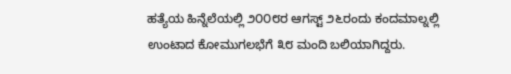ಹತ್ಯೆಯ ಹಿನ್ನೆಲೆಯಲ್ಲಿ ೨೦೦೮ರ ಆಗಸ್ಟ್ ೨೬ರಂದು ಕಂದಮಾಲ್ನಲ್ಲಿ ಉಂಟಾದ ಕೋಮುಗಲಭೆಗೆ ೩೮ ಮಂದಿ ಬಲಿಯಾಗಿದ್ದರು.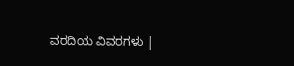ವರದಿಯ ವಿವರಗಳು |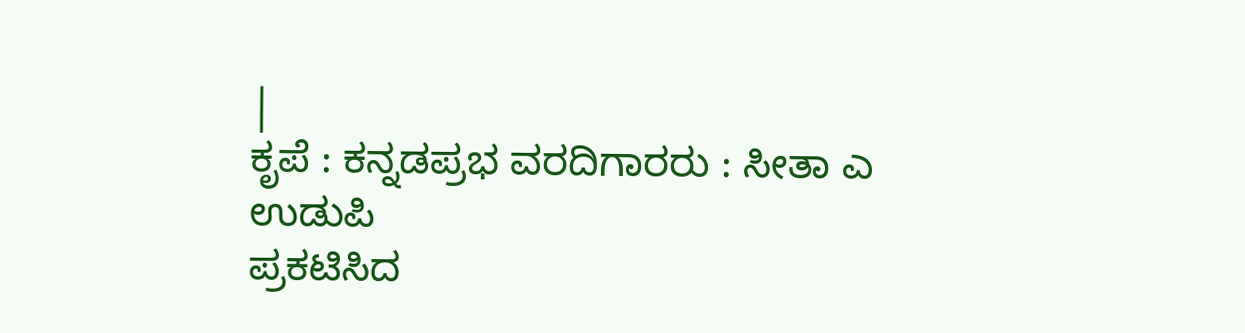|
ಕೃಪೆ : ಕನ್ನಡಪ್ರಭ ವರದಿಗಾರರು : ಸೀತಾ ಎ ಉಡುಪಿ
ಪ್ರಕಟಿಸಿದ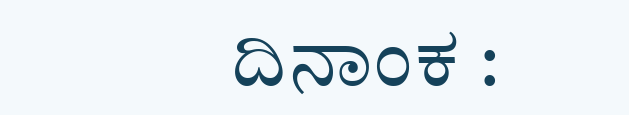ದಿನಾಂಕ :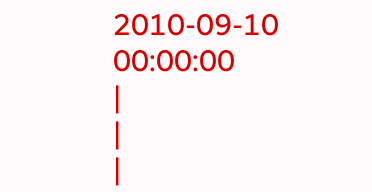2010-09-10 00:00:00
|
|
|